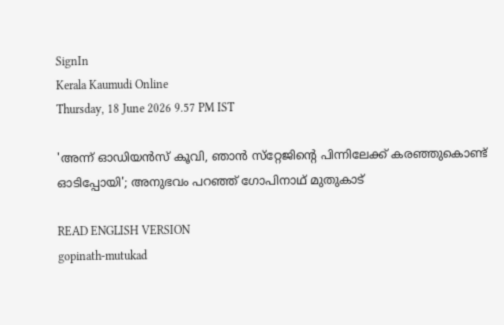SignIn
Kerala Kaumudi Online
Thursday, 18 June 2026 9.57 PM IST

'അന്ന് ഓഡിയൻസ് കൂവി, ഞാൻ സ്‌റ്റേജിന്റെ പിന്നിലേക്ക് കരഞ്ഞുകൊണ്ട് ഓടിപ്പോയി'; അനുഭവം പറഞ്ഞ് ഗോപിനാഥ് മുതുകാട്

READ ENGLISH VERSION
gopinath-mutukad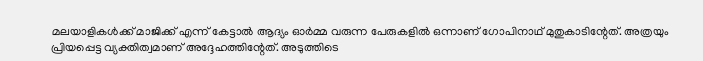മലയാളികൾക്ക് മാജിക്ക് എന്ന് കേട്ടാൽ ആദ്യം ഓർമ്മ വരുന്ന പേരുകളിൽ ഒന്നാണ് ഗോപിനാഥ് മുതുകാടിന്റേത്. അത്രയും പ്രിയപ്പെട്ട വ്യക്തിത്വമാണ് അദ്ദേഹത്തിന്റേത്. അടുത്തിടെ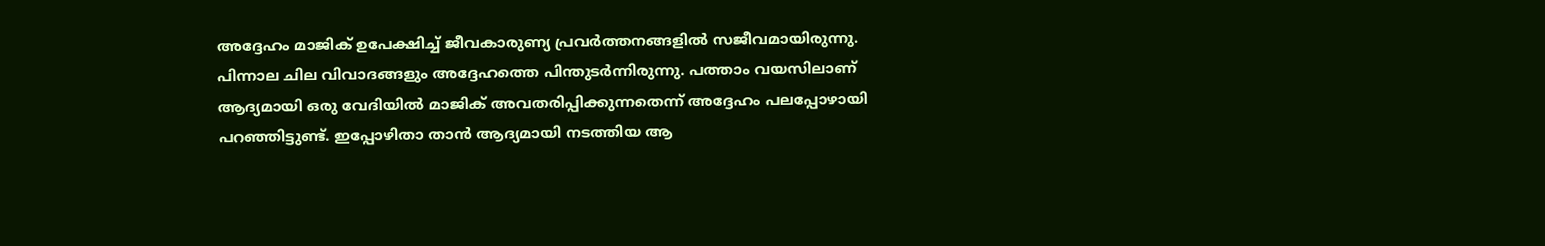അദ്ദേഹം മാജിക് ഉപേക്ഷിച്ച് ജീവകാരുണ്യ പ്രവർത്തനങ്ങളിൽ സജീവമായിരുന്നു. പിന്നാല ചില വിവാദങ്ങളും അദ്ദേഹത്തെ പിന്തുടർന്നിരുന്നു. പത്താം വയസിലാണ് ആദ്യമായി ഒരു വേദിയിൽ മാജിക് അവതരിപ്പിക്കുന്നതെന്ന് അദ്ദേഹം പലപ്പോഴായി പറഞ്ഞിട്ടുണ്ട്. ഇപ്പോഴിതാ താൻ ആദ്യമായി നടത്തിയ ആ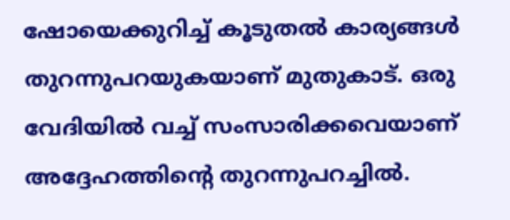ഷോയെക്കുറിച്ച് കൂടുതൽ കാര്യങ്ങൾ തുറന്നുപറയുകയാണ് മുതുകാട്. ഒരു വേദിയിൽ വച്ച് സംസാരിക്കവെയാണ് അദ്ദേഹത്തിന്റെ തുറന്നുപറച്ചിൽ.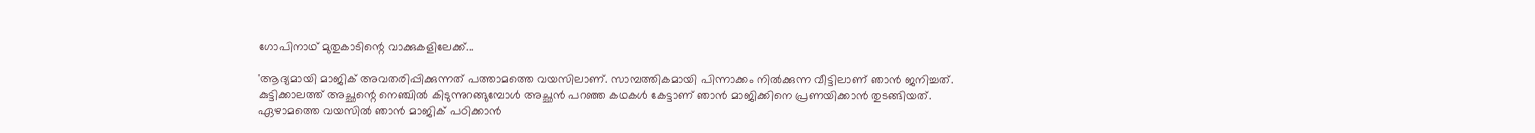ഗോപിനാഥ് മുതുകാടിന്റെ വാക്കുകളിലേക്ക്...

'ആദ്യമായി മാജിക് അവതരിപ്പിക്കുന്നത് പത്താമത്തെ വയസിലാണ്. സാമ്പത്തികമായി പിന്നാക്കം നിൽക്കുന്ന വീട്ടിലാണ് ഞാൻ ജനിച്ചത്. കുട്ടിക്കാലത്ത് അച്ഛന്റെ നെഞ്ചിൽ കിടുന്നുറങ്ങുമ്പോൾ അച്ഛൻ പറഞ്ഞ കഥകൾ കേട്ടാണ് ഞാൻ മാജിക്കിനെ പ്രണയിക്കാൻ തുടങ്ങിയത്. ഏഴാമത്തെ വയസിൽ ഞാൻ മാജിക് പഠിക്കാൻ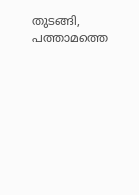തുടങ്ങി, പത്താമത്തെ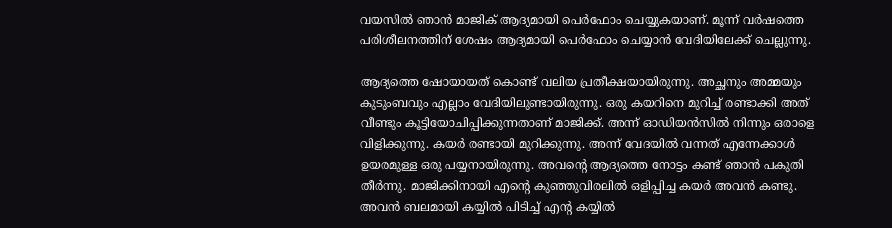വയസിൽ ഞാൻ മാജിക് ആദ്യമായി പെർഫോം ചെയ്യുകയാണ്. മൂന്ന് വർഷത്തെ പരിശീലനത്തിന് ശേഷം ആദ്യമായി പെർഫോം ചെയ്യാൻ വേദിയിലേക്ക് ചെല്ലുന്നു.

ആദ്യത്തെ ഷോയായത് കൊണ്ട് വലിയ പ്രതീക്ഷയായിരുന്നു. അച്ഛനും അമ്മയും കുടുംബവും എല്ലാം വേദിയിലുണ്ടായിരുന്നു. ഒരു കയറിനെ മുറിച്ച് രണ്ടാക്കി അത് വീണ്ടും കൂട്ടിയോചിപ്പിക്കുന്നതാണ് മാജിക്ക്. അന്ന് ഓഡിയൻസിൽ നിന്നും ഒരാളെ വിളിക്കുന്നു. കയർ രണ്ടായി മുറിക്കുന്നു. അന്ന് വേദയിൽ വന്നത് എന്നേക്കാൾ ഉയരമുള്ള ഒരു പയ്യനായിരുന്നു. അവന്റെ ആദ്യത്തെ നോട്ടം കണ്ട് ഞാൻ പകുതി തീർന്നു. മാജിക്കിനായി എന്റെ കുഞ്ഞുവിരലിൽ ഒളിപ്പിച്ച കയർ അവൻ കണ്ടു. അവൻ ബലമായി കയ്യിൽ പിടിച്ച് എന്റ കയ്യിൽ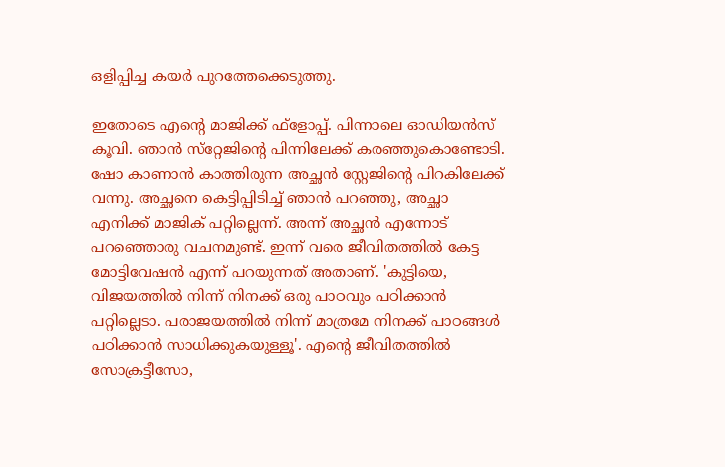ഒളിപ്പിച്ച കയർ പുറത്തേക്കെടുത്തു.

ഇതോടെ എന്റെ മാജിക്ക് ഫ്‌ളോപ്പ്. പിന്നാലെ ഓഡിയൻസ് കൂവി. ഞാൻ സ്‌റ്റേജിന്റെ പിന്നിലേക്ക് കരഞ്ഞുകൊണ്ടോടി. ഷോ കാണാൻ കാത്തിരുന്ന അച്ഛൻ സ്റ്റേജിന്റെ പിറകിലേക്ക് വന്നു. അച്ഛനെ കെട്ടിപ്പിടിച്ച് ഞാൻ പറഞ്ഞു, അച്ഛാ എനിക്ക് മാജിക് പറ്റില്ലെന്ന്. അന്ന് അച്ഛൻ എന്നോട് പറഞ്ഞൊരു വചനമുണ്ട്. ഇന്ന് വരെ ജീവിതത്തിൽ കേട്ട മോട്ടിവേഷൻ എന്ന് പറയുന്നത് അതാണ്. 'കുട്ടിയെ, വിജയത്തിൽ നിന്ന് നിനക്ക് ഒരു പാഠവും പഠിക്കാൻ പറ്റില്ലെടാ. പരാജയത്തിൽ നിന്ന് മാത്രമേ നിനക്ക് പാഠങ്ങൾ പഠിക്കാൻ സാധിക്കുകയുള്ളൂ'. എന്റെ ജീവിതത്തിൽ സോക്രട്ടീസോ,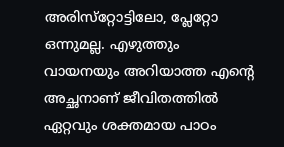അരിസ്‌റ്റോട്ടിലോ, പ്ലേറ്റോ ഒന്നുമല്ല. എഴുത്തും വായനയും അറിയാത്ത എന്റെ അച്ഛനാണ് ജീവിതത്തിൽ ഏറ്റവും ശക്തമായ പാഠം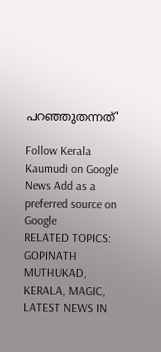പറഞ്ഞുതന്നത്'

Follow Kerala Kaumudi on Google News Add as a preferred source on Google
RELATED TOPICS: GOPINATH MUTHUKAD, KERALA, MAGIC, LATEST NEWS IN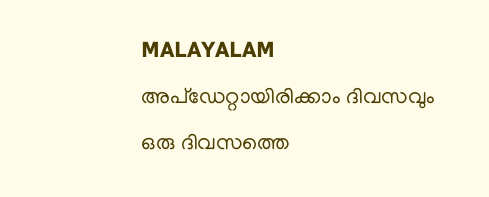MALAYALAM
അപ്ഡേറ്റായിരിക്കാം ദിവസവും
ഒരു ദിവസത്തെ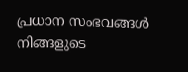പ്രധാന സംഭവങ്ങൾ നിങ്ങളുടെ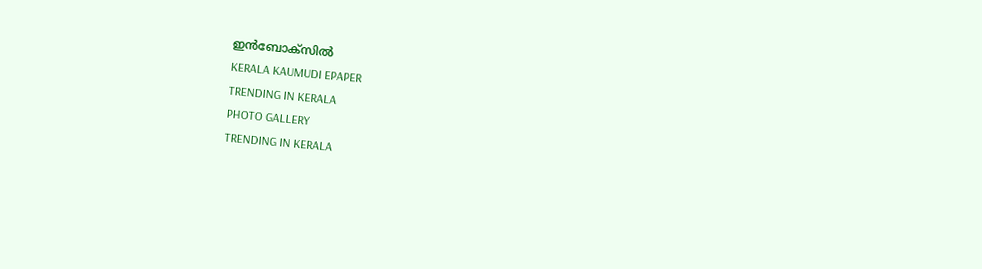ഇൻബോക്സിൽ
KERALA KAUMUDI EPAPER
TRENDING IN KERALA
PHOTO GALLERY
TRENDING IN KERALA